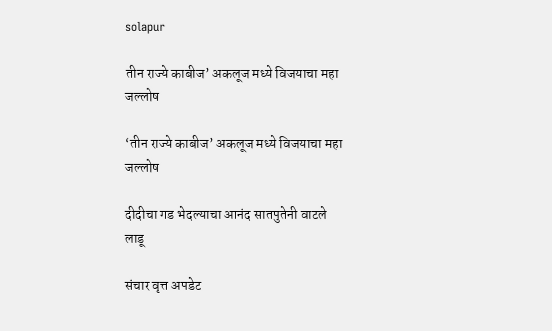solapur

तीन राज्ये काबीज’ अकलूज मध्ये विजयाचा महा जल्लोष

‘तीन राज्ये काबीज’ अकलूज मध्ये विजयाचा महा जल्लोष

दीदीचा गड भेदल्याचा आनंद सातपुतेनी वाटले लाडू

संचार वृत्त अपडेट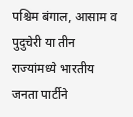पश्चिम बंगाल, आसाम व पुदुचेरी या तीन राज्यांमध्ये भारतीय जनता पार्टीने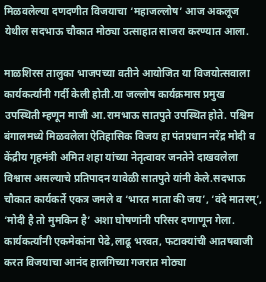मिळवलेल्या दणदणीत विजयाचा ‘महाजल्लोष’ आज अकलूज येथील सदभाऊ चौकात मोठ्या उत्साहात साजरा करण्यात आला.

माळशिरस तालुका भाजपच्या वतीने आयोजित या विजयोत्सवाला कार्यकर्त्यांनी गर्दी केली होती.या जल्लोष कार्यक्रमास प्रमुख उपस्थिती म्हणून माजी आ.रामभाऊ सातपुते उपस्थित होते. पश्चिम बंगालमध्ये मिळवलेला ऐतिहासिक विजय हा पंतप्रधान नरेंद्र मोदी व केंद्रीय गृहमंत्री अमित शहा यांच्या नेतृत्वावर जनतेने दाखवलेला विश्वास असल्याचे प्रतिपादन यावेळी सातपुते यांनी केले.सदभाऊ चौकात कार्यकर्ते एकत्र जमले व ‘भारत माता की जय’, ‘वंदे मातरम्’, ‘मोदी है तो मुमकिन है’ अशा घोषणांनी परिसर दणाणून गेला. कार्यकर्त्यांनी एकमेकांना पेढे,लाढू भरवत, फटाक्यांची आतषबाजी करत विजयाचा आनंद हालगिच्या गजरात मोठ्या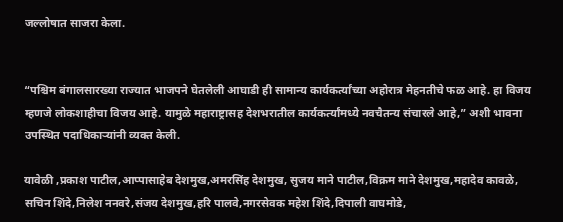जल्लोषात साजरा केला.


“पश्चिम बंगालसारख्या राज्यात भाजपने घेतलेली आघाडी ही सामान्य कार्यकर्त्यांच्या अहोरात्र मेहनतीचे फळ आहे. हा विजय म्हणजे लोकशाहीचा विजय आहे. यामुळे महाराष्ट्रासह देशभरातील कार्यकर्त्यांमध्ये नवचैतन्य संचारले आहे,” अशी भावना उपस्थित पदाधिकाऱ्यांनी व्यक्त केली.

यावेळी ,प्रकाश पाटील,आप्पासाहेब देशमुख,अमरसिंह देशमुख, सुजय माने पाटील,विक्रम माने देशमुख,महादेव कावळे, सचिन शिंदे,निलेश ननवरे,संजय देशमुख,हरि पालवे,नगरसेवक महेश शिंदे,दिपाली वाघमोडे,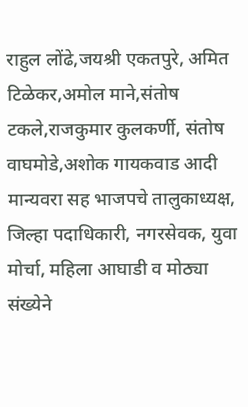राहुल लोंढे,जयश्री एकतपुरे, अमित टिळेकर,अमोल माने,संतोष टकले,राजकुमार कुलकर्णी, संतोष वाघमोडे,अशोक गायकवाड आदी मान्यवरा सह भाजपचे तालुकाध्यक्ष, जिल्हा पदाधिकारी, नगरसेवक, युवा मोर्चा, महिला आघाडी व मोठ्या संख्येने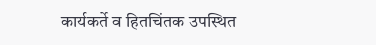कार्यकर्ते व हितचिंतक उपस्थित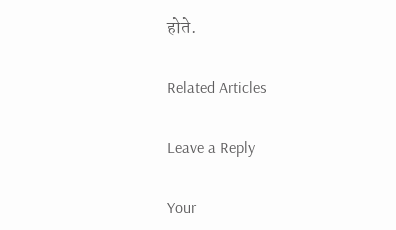होते.

Related Articles

Leave a Reply

Your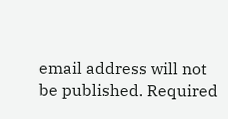email address will not be published. Required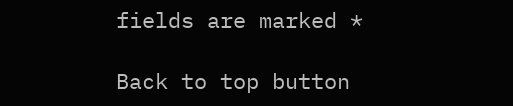fields are marked *

Back to top button